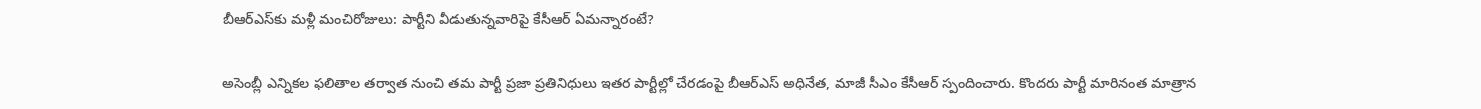బీఆర్ఎస్‌కు మళ్లీ మంచిరోజులు: పార్టీని వీడుతున్నవారిపై కేసీఆర్ ఏమన్నారంటే?

అసెంబ్లీ ఎన్నికల ఫలితాల తర్వాత నుంచి తమ పార్టీ ప్రజా ప్రతినిధులు ఇతర పార్టీల్లో చేరడంపై బీఆర్ఎస్ అధినేత, మాజీ సీఎం కేసీఆర్ స్పందించారు. కొందరు పార్టీ మారినంత మాత్రాన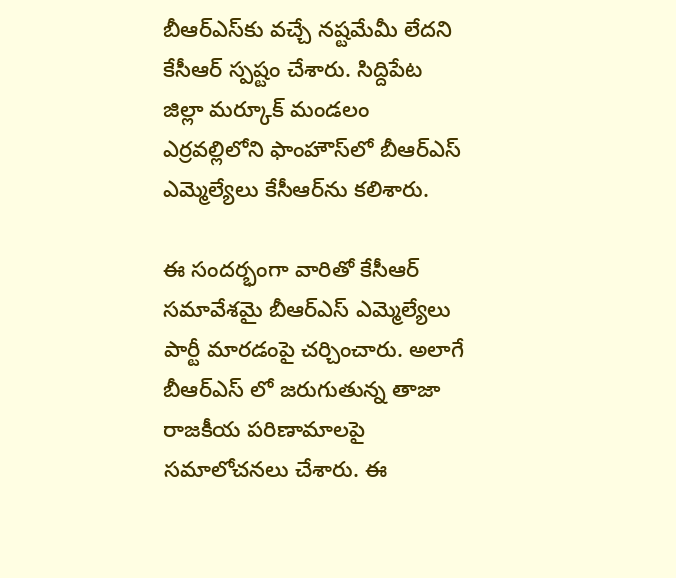బీఆర్ఎస్‌కు వచ్చే నష్టమేమీ లేదని కేసీఆర్ స్పష్టం చేశారు. సిద్దిపేట జిల్లా మర్కూక్ మండలం ఎర్రవల్లిలోని ఫాంహౌస్‌లో బీఆర్ఎస్ ఎమ్మెల్యేలు కేసీఆర్‌ను కలిశారు.

ఈ సందర్భంగా వారితో కేసీఆర్ సమావేశమై బీఆర్ఎస్ ఎమ్మెల్యేలు పార్టీ మారడంపై చర్చించారు. అలాగే బీఆర్ఎస్ లో జరుగుతున్న తాజా రాజకీయ పరిణామాలపై సమాలోచనలు చేశారు. ఈ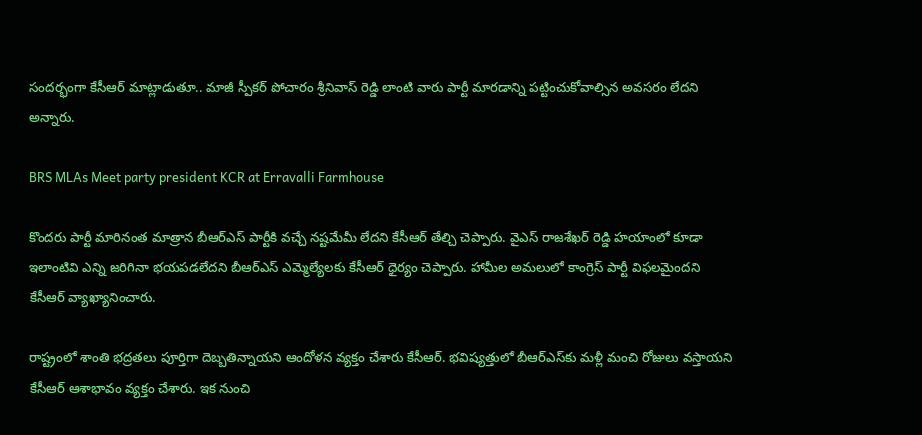సందర్భంగా కేసీఆర్ మాట్లాడుతూ.. మాజీ స్పీకర్ పోచారం శ్రీనివాస్ రెడ్డి లాంటి వారు పార్టీ మారడాన్ని పట్టించుకోవాల్సిన అవసరం లేదని అన్నారు.

BRS MLAs Meet party president KCR at Erravalli Farmhouse

కొందరు పార్టీ మారినంత మాత్రాన బీఆర్ఎస్ పార్టీకి వచ్చే నష్టమేమీ లేదని కేసీఆర్ తేల్చి చెప్పారు. వైఎస్ రాజశేఖర్ రెడ్డి హయాంలో కూడా ఇలాంటివి ఎన్ని జరిగినా భయపడలేదని బీఆర్ఎస్ ఎమ్మెల్యేలకు కేసీఆర్ ధైర్యం చెప్పారు. హామీల అమలులో కాంగ్రెస్ పార్టీ విఫలమైందని కేసీఆర్ వ్యాఖ్యానించారు.

రాష్ట్రంలో శాంతి భద్రతలు పూర్తిగా దెబ్బతిన్నాయని ఆందోళన వ్యక్తం చేశారు కేసీఆర్. భవిష్యత్తులో బీఆర్ఎస్‌కు మళ్లీ మంచి రోజులు వస్తాయని కేసీఆర్ ఆశాభావం వ్యక్తం చేశారు. ఇక నుంచి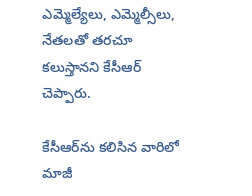ఎమ్మెల్యేలు, ఎమ్మెల్సీలు, నేతలతో తరచూ కలుస్తానని కేసీఆర్ చెప్పారు.

కేసీఆర్‌ను కలిసిన వారిలో మాజీ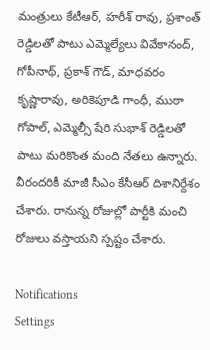మంత్రులు కేటీఆర్, హరీశ్ రావు, ప్రశాంత్ రెడ్డిలతో పాటు ఎమ్మెల్యేలు వివేకానంద్, గోపీనాథ్, ప్రకాశ్ గౌడ్, మాధవరం కృష్ణారావు, అరికెపూడి గాంధీ, ముఠా గోపాల్, ఎమ్మెల్సీ షేరి సుభాశ్ రెడ్డిలతో పాటు మరికొంత మంది నేతలు ఉన్నారు. వీరందరికీ మాజీ సీఎం కేసీఆర్ దిశానిర్దేశం చేశారు. రానున్న రోజుల్లో పార్టీకి మంచి రోజులు వస్తాయని స్పష్టం చేశారు.

Notifications
Settings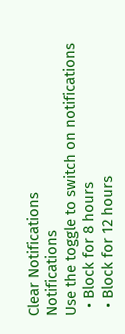Clear Notifications
Notifications
Use the toggle to switch on notifications
  • Block for 8 hours
  • Block for 12 hours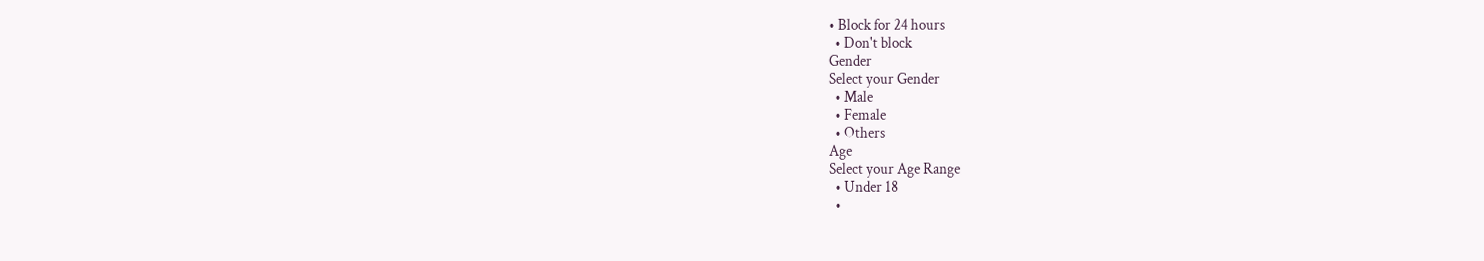• Block for 24 hours
  • Don't block
Gender
Select your Gender
  • Male
  • Female
  • Others
Age
Select your Age Range
  • Under 18
  •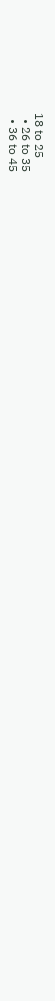18 to 25
  • 26 to 35
  • 36 to 45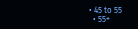• 45 to 55
  • 55+